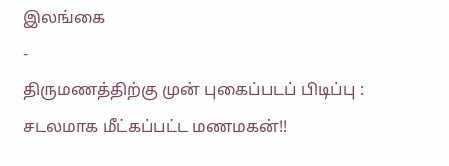இலங்கை
-
திருமணத்திற்கு முன் புகைப்படப் பிடிப்பு : சடலமாக மீட்கப்பட்ட மணமகன்!!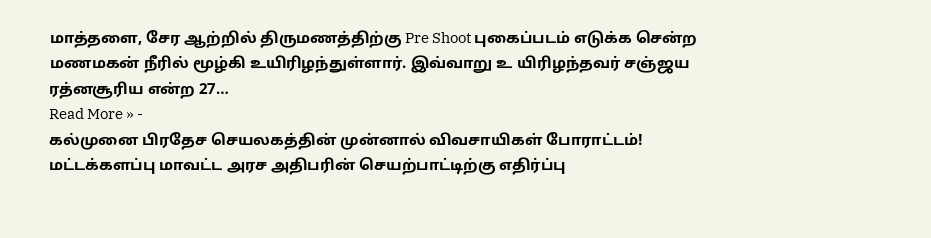மாத்தளை, சேர ஆற்றில் திருமணத்திற்கு Pre Shoot புகைப்படம் எடுக்க சென்ற மணமகன் நீரில் மூழ்கி உயிரிழந்துள்ளார். இவ்வாறு உ யிரிழந்தவர் சஞ்ஜய ரத்னசூரிய என்ற 27…
Read More » -
கல்முனை பிரதேச செயலகத்தின் முன்னால் விவசாயிகள் போராட்டம்!
மட்டக்களப்பு மாவட்ட அரச அதிபரின் செயற்பாட்டிற்கு எதிர்ப்பு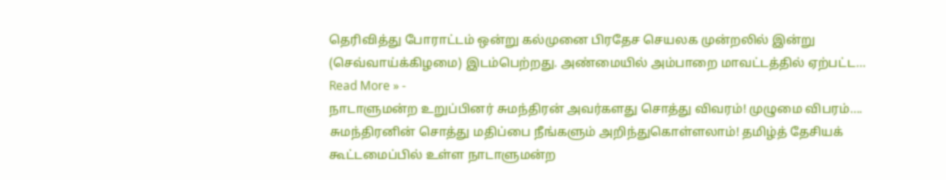தெரிவித்து போராட்டம் ஒன்று கல்முனை பிரதேச செயலக முன்றலில் இன்று (செவ்வாய்க்கிழமை) இடம்பெற்றது. அண்மையில் அம்பாறை மாவட்டத்தில் ஏற்பட்ட…
Read More » -
நாடாளுமன்ற உறுப்பினர் சுமந்திரன் அவர்களது சொத்து விவரம்! முழுமை விபரம்….
சுமந்திரனின் சொத்து மதிப்பை நீங்களும் அறிந்துகொள்ளலாம்! தமிழ்த் தேசியக் கூட்டமைப்பில் உள்ள நாடாளுமன்ற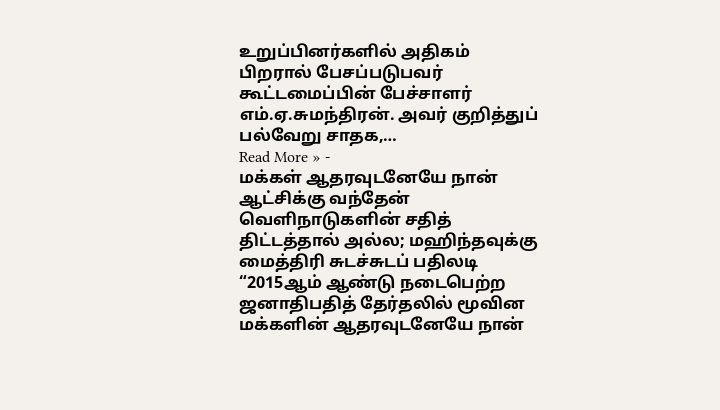உறுப்பினர்களில் அதிகம் பிறரால் பேசப்படுபவர் கூட்டமைப்பின் பேச்சாளர் எம்.ஏ.சுமந்திரன். அவர் குறித்துப் பல்வேறு சாதக,…
Read More » -
மக்கள் ஆதரவுடனேயே நான் ஆட்சிக்கு வந்தேன் வெளிநாடுகளின் சதித் திட்டத்தால் அல்ல; மஹிந்தவுக்கு மைத்திரி சுடச்சுடப் பதிலடி
“2015ஆம் ஆண்டு நடைபெற்ற ஜனாதிபதித் தேர்தலில் மூவின மக்களின் ஆதரவுடனேயே நான்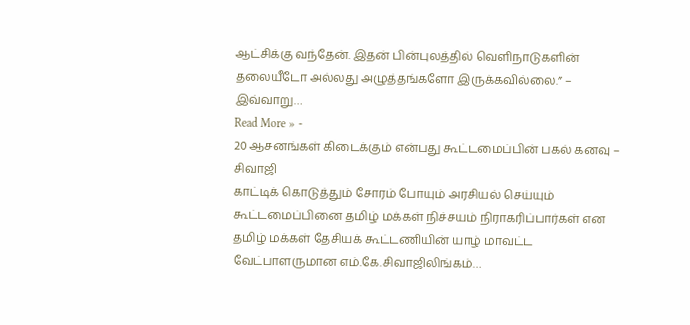ஆட்சிக்கு வந்தேன். இதன் பின்புலத்தில் வெளிநாடுகளின் தலையீடோ அல்லது அழுத்தங்களோ இருக்கவில்லை.” – இவ்வாறு…
Read More » -
20 ஆசனங்கள் கிடைக்கும் என்பது கூட்டமைப்பின் பகல் கனவு – சிவாஜி
காட்டிக் கொடுத்தும் சோரம் போயும் அரசியல் செய்யும் கூட்டமைப்பினை தமிழ் மக்கள் நிச்சயம் நிராகரிப்பார்கள் என தமிழ் மக்கள் தேசியக் கூட்டணியின் யாழ் மாவட்ட வேட்பாளருமான எம்.கே.சிவாஜிலிங்கம்…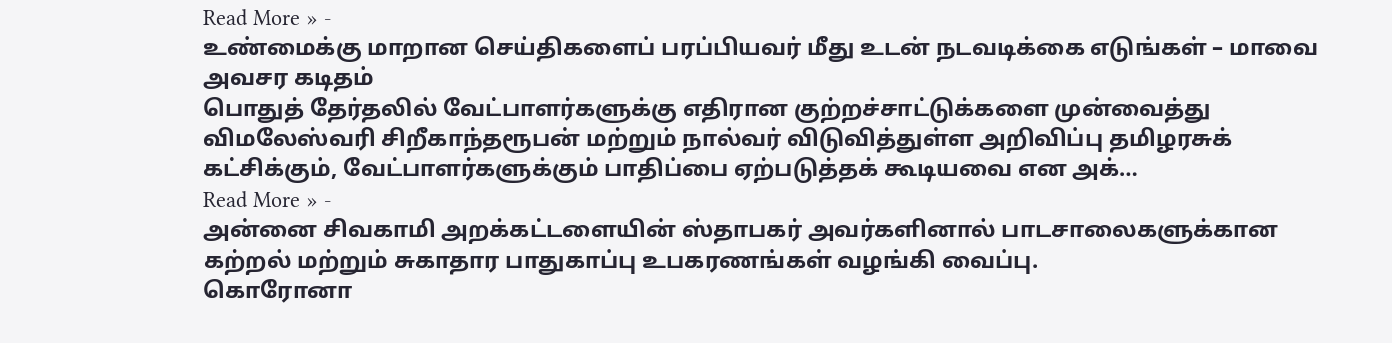Read More » -
உண்மைக்கு மாறான செய்திகளைப் பரப்பியவர் மீது உடன் நடவடிக்கை எடுங்கள் – மாவை அவசர கடிதம்
பொதுத் தேர்தலில் வேட்பாளர்களுக்கு எதிரான குற்றச்சாட்டுக்களை முன்வைத்து விமலேஸ்வரி சிறீகாந்தரூபன் மற்றும் நால்வர் விடுவித்துள்ள அறிவிப்பு தமிழரசுக் கட்சிக்கும், வேட்பாளர்களுக்கும் பாதிப்பை ஏற்படுத்தக் கூடியவை என அக்…
Read More » -
அன்னை சிவகாமி அறக்கட்டளையின் ஸ்தாபகர் அவர்களினால் பாடசாலைகளுக்கான கற்றல் மற்றும் சுகாதார பாதுகாப்பு உபகரணங்கள் வழங்கி வைப்பு.
கொரோனா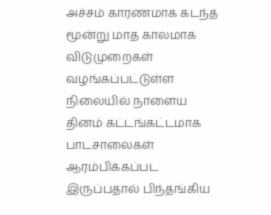அச்சம் காரணமாக கடந்த மூன்று மாத காலமாக விடுமுறைகள் வழங்கப்பட்டுள்ள நிலையில் நாளைய தினம் கட்டங்கட்டமாக பாடசாலைகள் ஆரம்பிக்கப்பட இருப்பதால் பிந்தங்கிய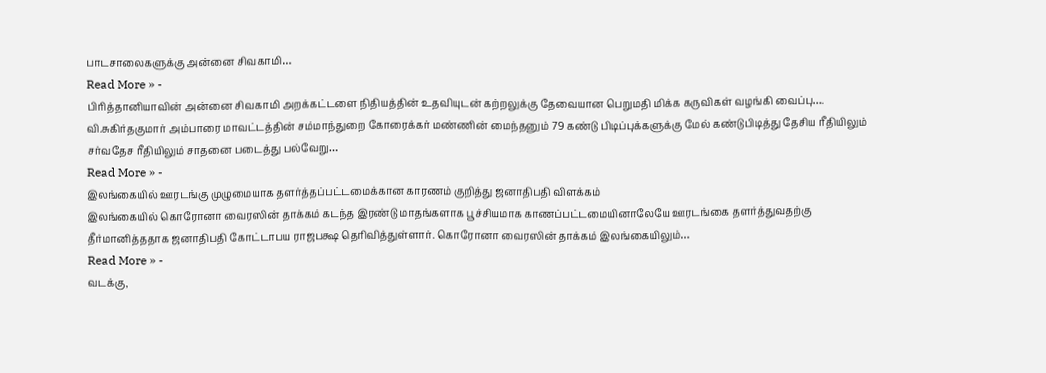பாடசாலைகளுக்கு அன்னை சிவகாமி…
Read More » -
பிரித்தானியாவின் அன்னை சிவகாமி அறக்கட்டளை நிதியத்தின் உதவியுடன் கற்றலுக்கு தேவையான பெறுமதி மிக்க கருவிகள் வழங்கி வைப்பு….
வி.சுகிர்தகுமார் அம்பாரை மாவட்டத்தின் சம்மாந்துறை கோரைக்கர் மண்ணின் மைந்தனும் 79 கண்டு பிடிப்புக்களுக்கு மேல் கண்டுபிடித்து தேசிய ரீதியிலும் சர்வதேச ரீதியிலும் சாதனை படைத்து பல்வேறு…
Read More » -
இலங்கையில் ஊரடங்கு முழுமையாக தளர்த்தப்பட்டமைக்கான காரணம் குறித்து ஜனாதிபதி விளக்கம்
இலங்கையில் கொரோனா வைரஸின் தாக்கம் கடந்த இரண்டு மாதங்களாக பூச்சியமாக காணப்பட்டமையினாலேயே ஊரடங்கை தளர்த்துவதற்கு தீர்மானித்ததாக ஜனாதிபதி கோட்டாபய ராஜபக்ஷ தெரிவித்துள்ளார். கொரோனா வைரஸின் தாக்கம் இலங்கையிலும்…
Read More » -
வடக்கு,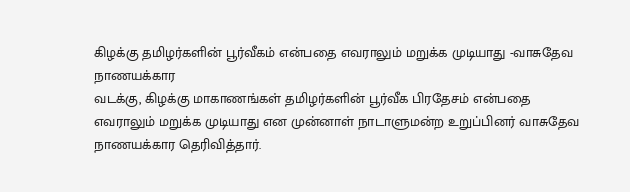கிழக்கு தமிழர்களின் பூர்வீகம் என்பதை எவராலும் மறுக்க முடியாது -வாசுதேவ நாணயக்கார
வடக்கு, கிழக்கு மாகாணங்கள் தமிழர்களின் பூர்வீக பிரதேசம் என்பதை எவராலும் மறுக்க முடியாது என முன்னாள் நாடாளுமன்ற உறுப்பினர் வாசுதேவ நாணயக்கார தெரிவித்தார்.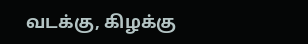வடக்கு, கிழக்கு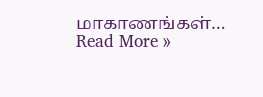மாகாணங்கள்…
Read More »